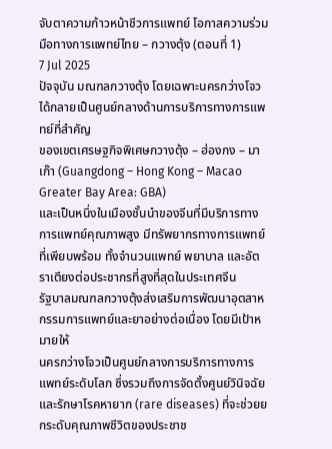จับตาความก้าวหน้าชีวการแพทย์ โอกาสความร่วมมือทางการแพทย์ไทย – กวางตุ้ง (ตอนที่ 1)
7 Jul 2025
ปัจจุบัน มณฑลกวางตุ้ง โดยเฉพาะนครกว่างโจว ได้กลายเป็นศูนย์กลางด้านการบริการทางการแพทย์ที่สำคัญ
ของเขตเศรษฐกิจพิเศษกวางตุ้ง – ฮ่องกง – มาเก๊า (Guangdong – Hong Kong – Macao Greater Bay Area: GBA)
และเป็นหนึ่งในเมืองชั้นนำของจีนที่มีบริการทางการแพทย์คุณภาพสูง มีทรัพยากรทางการแพทย์ที่เพียบพร้อม ทั้งจำนวนแพทย์ พยาบาล และอัตราเตียงต่อประชากรที่สูงที่สุดในประเทศจีน
รัฐบาลมณฑลกวางตุ้งส่งเสริมการพัฒนาอุตสาหกรรมการแพทย์และยาอย่างต่อเนื่อง โดยมีเป้าหมายให้
นครกว่างโจวเป็นศูนย์กลางการบริการทางการแพทย์ระดับโลก ซึ่งรวมถึงการจัดตั้งศูนย์วินิจฉัยและรักษาโรคหายาก (rare diseases) ที่จะช่วยยกระดับคุณภาพชีวิตของประชาช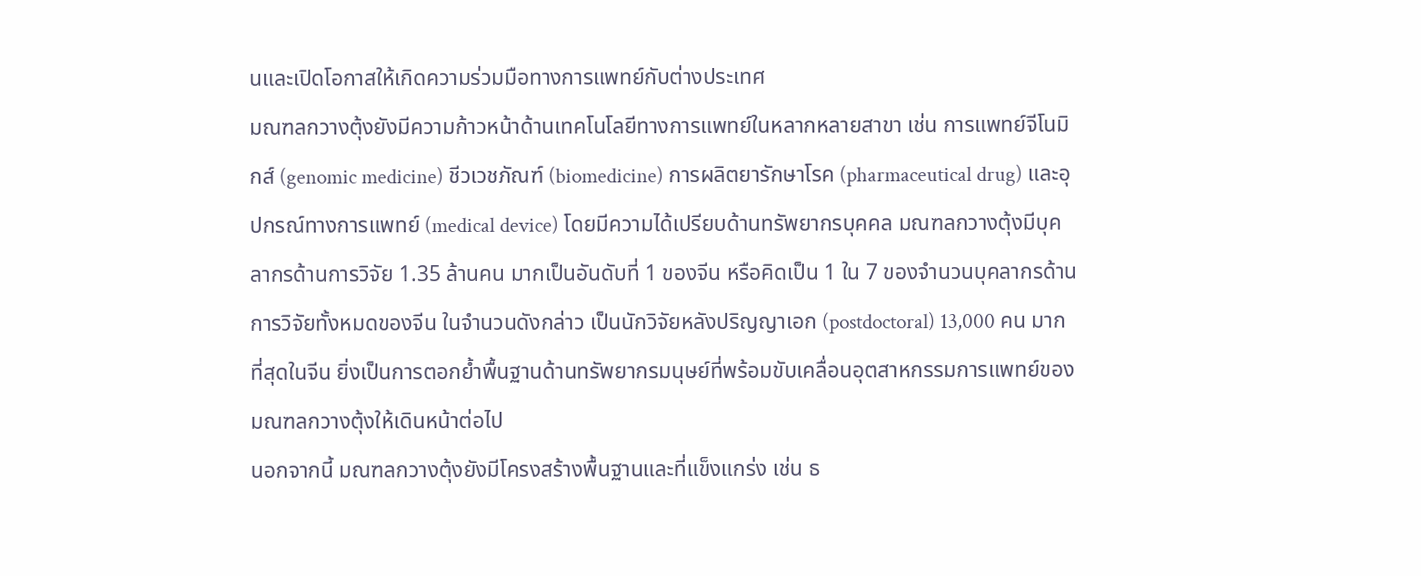นและเปิดโอกาสให้เกิดความร่วมมือทางการแพทย์กับต่างประเทศ
มณฑลกวางตุ้งยังมีความก้าวหน้าด้านเทคโนโลยีทางการแพทย์ในหลากหลายสาขา เช่น การแพทย์จีโนมิกส์ (genomic medicine) ชีวเวชภัณฑ์ (biomedicine) การผลิตยารักษาโรค (pharmaceutical drug) และอุปกรณ์ทางการแพทย์ (medical device) โดยมีความได้เปรียบด้านทรัพยากรบุคคล มณฑลกวางตุ้งมีบุคลากรด้านการวิจัย 1.35 ล้านคน มากเป็นอันดับที่ 1 ของจีน หรือคิดเป็น 1 ใน 7 ของจำนวนบุคลากรด้านการวิจัยทั้งหมดของจีน ในจำนวนดังกล่าว เป็นนักวิจัยหลังปริญญาเอก (postdoctoral) 13,000 คน มากที่สุดในจีน ยิ่งเป็นการตอกย้ำพื้นฐานด้านทรัพยากรมนุษย์ที่พร้อมขับเคลื่อนอุตสาหกรรมการแพทย์ของมณฑลกวางตุ้งให้เดินหน้าต่อไป
นอกจากนี้ มณฑลกวางตุ้งยังมีโครงสร้างพื้นฐานและที่แข็งแกร่ง เช่น ธ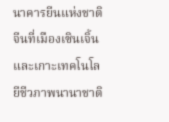นาคารยีนแห่งชาติจีนที่เมืองเซินเจิ้น
และเกาะเทคโนโลยีชีวภาพนานาชาติ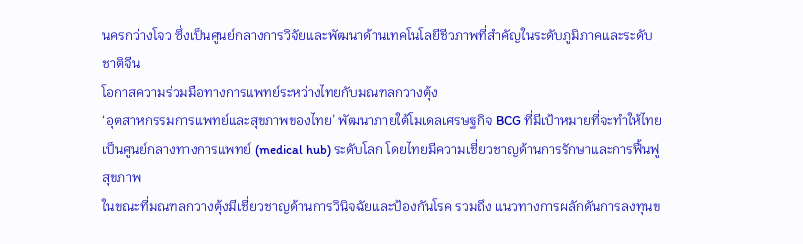นครกว่างโจว ซึ่งเป็นศูนย์กลางการวิจัยและพัฒนาด้านเทคโนโลยีชีวภาพที่สำคัญในระดับภูมิภาคและระดับชาติจีน
โอกาสความร่วมมือทางการแพทย์ระหว่างไทยกับมณฑลกวางตุ้ง
‘อุตสาหกรรมการแพทย์และสุขภาพของไทย’ พัฒนาภายใต้โมเดลเศรษฐกิจ BCG ที่มีเป้าหมายที่จะทำให้ไทยเป็นศูนย์กลางทางการแพทย์ (medical hub) ระดับโลก โดยไทยมีความเชี่ยวชาญด้านการรักษาและการฟื้นฟูสุขภาพ
ในขณะที่มณฑลกวางตุ้งมีเชี่ยวชาญด้านการวินิจฉัยและป้องกันโรค รวมถึง แนวทางการผลักดันการลงทุนข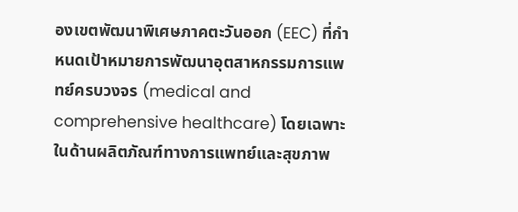องเขตพัฒนาพิเศษภาคตะวันออก (EEC) ที่กำหนดเป้าหมายการพัฒนาอุตสาหกรรมการแพทย์ครบวงจร (medical and comprehensive healthcare) โดยเฉพาะในด้านผลิตภัณฑ์ทางการแพทย์และสุขภาพ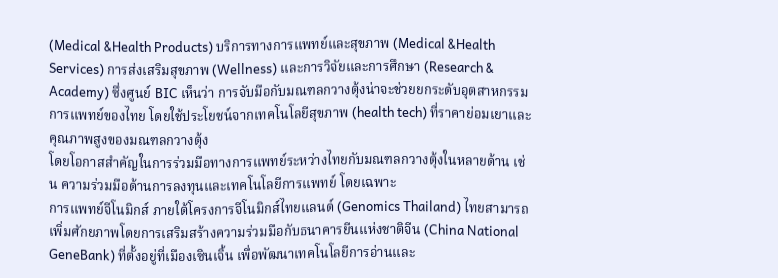(Medical &Health Products) บริการทางการแพทย์และสุขภาพ (Medical &Health Services) การส่งเสริมสุขภาพ (Wellness) และการวิจัยและการศึกษา (Research & Academy) ซึ่งศูนย์ BIC เห็นว่า การจับมือกับมณฑลกวางตุ้งน่าจะช่วยยกระดับอุตสาหกรรมการแพทย์ของไทย โดยใช้ประโยชน์จากเทคโนโลยีสุขภาพ (health tech) ที่ราคาย่อมเยาและคุณภาพสูงของมณฑลกวางตุ้ง
โดยโอกาสสำคัญในการร่วมมือทางการแพทย์ระหว่างไทยกับมณฑลกวางตุ้งในหลายด้าน เช่น ความร่วมมือด้านการลงทุนและเทคโนโลยีการแพทย์ โดยเฉพาะ
การแพทย์จีโนมิกส์ ภายใต้โครงการจีโนมิกส์ไทยแลนด์ (Genomics Thailand) ไทยสามารถเพิ่มศักยภาพโดยการเสริมสร้างความร่วมมือกับธนาคารยีนแห่งชาติจีน (China National GeneBank) ที่ตั้งอยู่ที่เมืองเซินเจิ้น เพื่อพัฒนาเทคโนโลยีการอ่านและ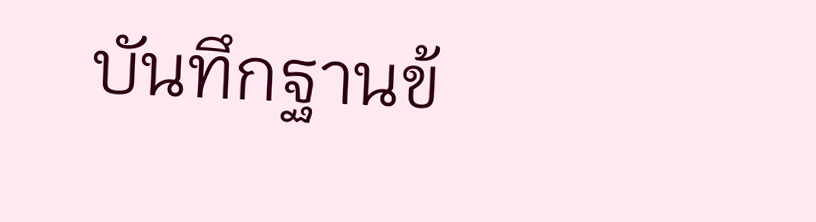บันทึกฐานข้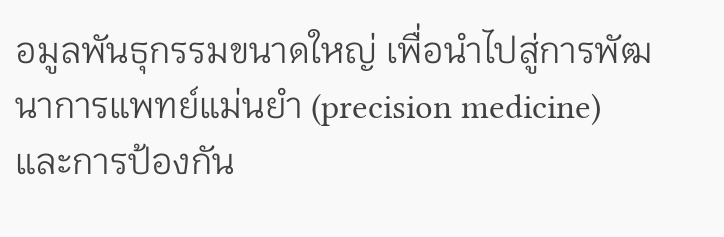อมูลพันธุกรรมขนาดใหญ่ เพื่อนำไปสู่การพัฒนาการแพทย์แม่นยำ (precision medicine) และการป้องกัน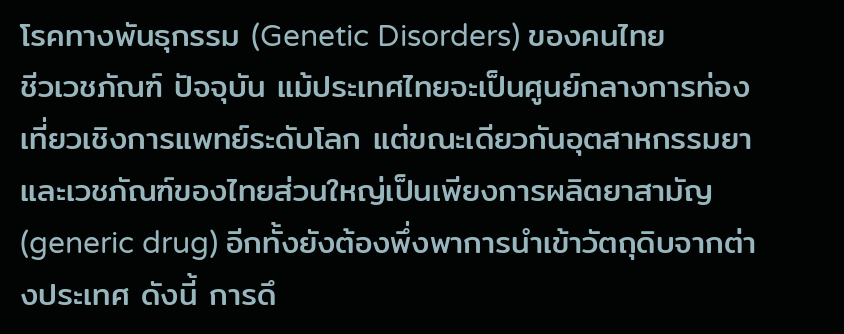โรคทางพันธุกรรม (Genetic Disorders) ของคนไทย
ชีวเวชภัณฑ์ ปัจจุบัน แม้ประเทศไทยจะเป็นศูนย์กลางการท่องเที่ยวเชิงการแพทย์ระดับโลก แต่ขณะเดียวกันอุตสาหกรรมยาและเวชภัณฑ์ของไทยส่วนใหญ่เป็นเพียงการผลิตยาสามัญ (generic drug) อีกทั้งยังต้องพึ่งพาการนำเข้าวัตถุดิบจากต่างประเทศ ดังนี้ การดึ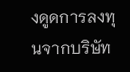งดูดการลงทุนจากบริษัท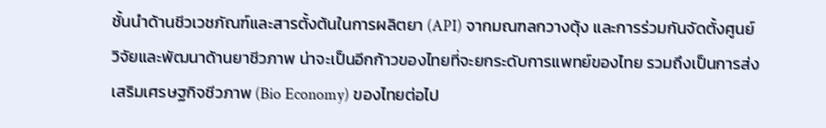ชั้นนำด้านชีวเวชภัณฑ์และสารตั้งต้นในการผลิตยา (API) จากมณฑลกวางตุ้ง และการร่วมกันจัดตั้งศูนย์วิจัยและพัฒนาด้านยาชีวภาพ น่าจะเป็นอีกก้าวของไทยที่จะยกระดับการแพทย์ของไทย รวมถึงเป็นการส่งเสริมเศรษฐกิจชีวภาพ (Bio Economy) ของไทยต่อไป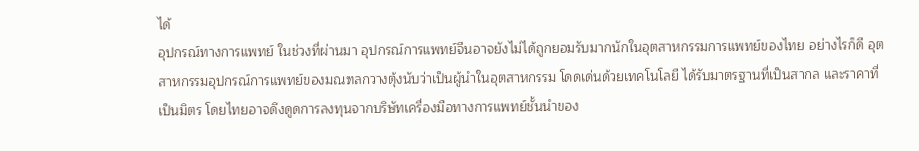ได้
อุปกรณ์ทางการแพทย์ ในช่วงที่ผ่านมา อุปกรณ์การแพทย์จีนอาจยังไม่ได้ถูกยอมรับมากนักในอุตสาหกรรมการแพทย์ของไทย อย่างไรก็ดี อุตสาหกรรมอุปกรณ์การแพทย์ของมณฑลกวางตุ้งนับว่าเป็นผู้นำในอุตสาหกรรม โดดเด่นด้วยเทคโนโลยี ได้รับมาตรฐานที่เป็นสากล และราคาที่เป็นมิตร โดยไทยอาจดึงดูดการลงทุนจากบริษัทเครื่องมือทางการแพทย์ชั้นนำของ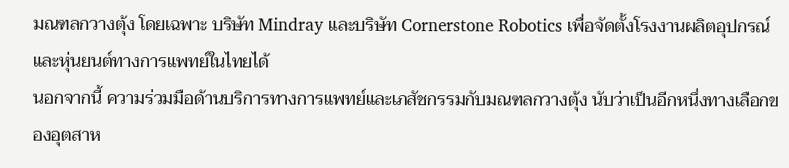มณฑลกวางตุ้ง โดยเฉพาะ บริษัท Mindray และบริษัท Cornerstone Robotics เพื่อจัดตั้งโรงงานผลิตอุปกรณ์และหุ่นยนต์ทางการแพทย์ในไทยได้
นอกจากนี้ ความร่วมมือด้านบริการทางการแพทย์และเภสัชกรรมกับมณฑลกวางตุ้ง นับว่าเป็นอีกหนึ่งทางเลือกของอุตสาห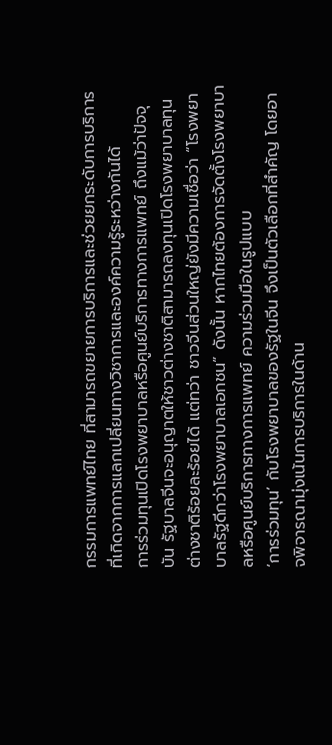กรรมการแพทย์ไทย ที่สามารถขยายการบริการและช่วยยกระดับการบริการที่เกิดจากการแลกเปลี่ยนทางวิชาการและองค์ความรู้ระหว่างกันได้
การร่วมทุนเปิดโรงพยาบาลหรือศูนย์บริการทางการแพทย์ ถึงแม้ว่าปัจจุบัน รัฐบาลจีนจะอนุญาตให้ชาวต่างชาติสามารถลงทุนเปิดโรงพยาบาลทุนต่างชาติร้อยละร้อยได้ แต่ทว่า ชาวจีนส่วนใหญ่ยังมีความเชื่อว่า “โรงพยาบาลรัฐดีกว่าโรงพยาบาลเอกชน” ดังนั้น หากไทยต้องการจัดตั้งโรงพยาบาลหรือศูนย์บริการทางการแพทย์ ความร่วมมือในรูปแบบ
‘การร่วมทุน’ กับโรงพยาบาลของรัฐในจีน จึงเป็นตัวเลือกที่สำคัญ โดยอาจพิจารณามุ่งเน้นการบริการในด้าน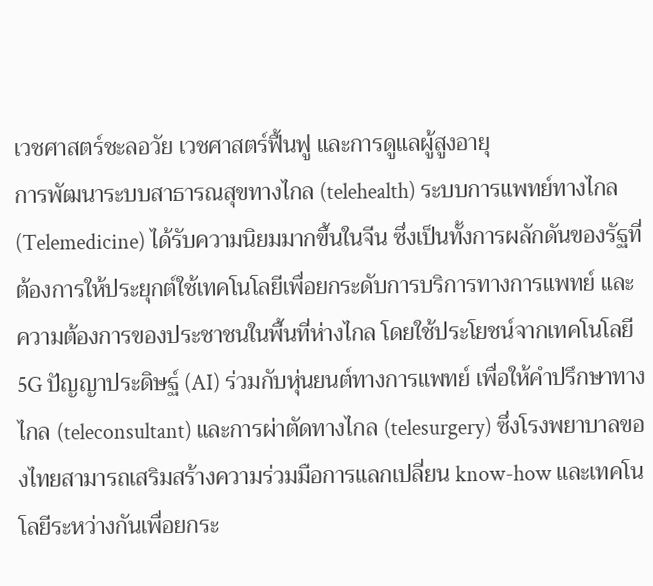เวชศาสตร์ชะลอวัย เวชศาสตร์ฟื้นฟู และการดูแลผู้สูงอายุ
การพัฒนาระบบสาธารณสุขทางไกล (telehealth) ระบบการแพทย์ทางไกล (Telemedicine) ได้รับความนิยมมากขึ้นในจีน ซึ่งเป็นทั้งการผลักดันของรัฐที่ต้องการให้ประยุกต์ใช้เทคโนโลยีเพื่อยกระดับการบริการทางการแพทย์ และความต้องการของประชาชนในพื้นที่ห่างไกล โดยใช้ประโยชน์จากเทคโนโลยี 5G ปัญญาประดิษฐ์ (AI) ร่วมกับหุ่นยนต์ทางการแพทย์ เพื่อให้คำปรึกษาทางไกล (teleconsultant) และการผ่าตัดทางไกล (telesurgery) ซึ่งโรงพยาบาลของไทยสามารถเสริมสร้างความร่วมมือการแลกเปลี่ยน know-how และเทคโนโลยีระหว่างกันเพื่อยกระ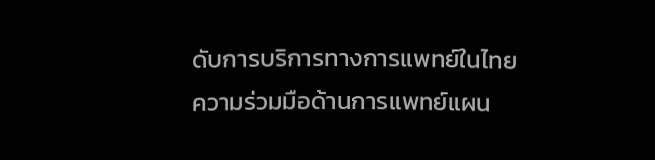ดับการบริการทางการแพทย์ในไทย
ความร่วมมือด้านการแพทย์แผน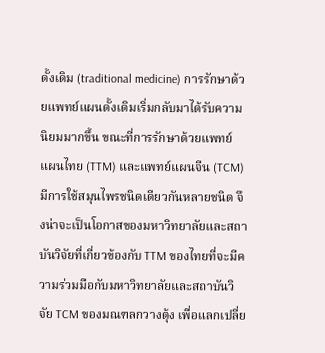ดั้งเดิม (traditional medicine) การรักษาด้วยแพทย์แผนดั้งเดิมเริ่มกลับมาได้รับความนิยมมากขึ้น ขณะที่การรักษาด้วยแพทย์แผนไทย (TTM) และแพทย์แผนจีน (TCM) มีการใช้สมุนไพรชนิดเดียวกันหลายชนิด จึงน่าจะเป็นโอกาสของมหาวิทยาลัยและสถาบันวิจัยที่เกี่ยวข้องกับ TTM ของไทยที่จะมีความร่วมมือกับมหาวิทยาลัยและสถาบันวิจัย TCM ของมณฑลกวางตุ้ง เพื่อแลกเปลี่ย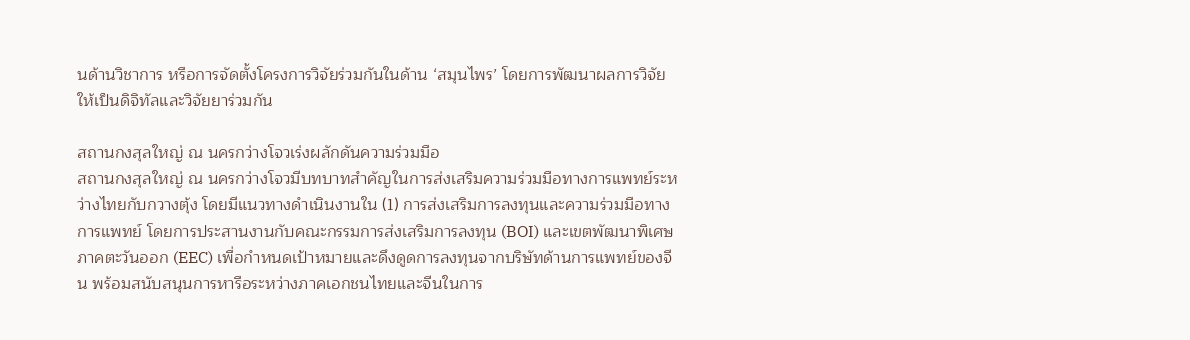นด้านวิชาการ หรือการจัดตั้งโครงการวิจัยร่วมกันในด้าน ‘สมุนไพร’ โดยการพัฒนาผลการวิจัยให้เป็นดิจิทัลและวิจัยยาร่วมกัน

สถานกงสุลใหญ่ ณ นครกว่างโจวเร่งผลักดันความร่วมมือ
สถานกงสุลใหญ่ ณ นครกว่างโจวมีบทบาทสำคัญในการส่งเสริมความร่วมมือทางการแพทย์ระหว่างไทยกับกวางตุ้ง โดยมีแนวทางดำเนินงานใน (1) การส่งเสริมการลงทุนและความร่วมมือทางการแพทย์ โดยการประสานงานกับคณะกรรมการส่งเสริมการลงทุน (BOI) และเขตพัฒนาพิเศษภาคตะวันออก (EEC) เพื่อกำหนดเป้าหมายและดึงดูดการลงทุนจากบริษัทด้านการแพทย์ของจีน พร้อมสนับสนุนการหารือระหว่างภาคเอกชนไทยและจีนในการ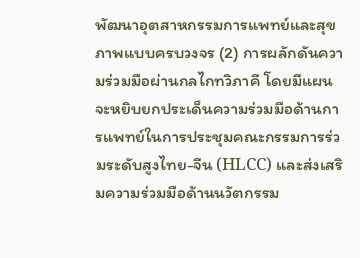พัฒนาอุตสาหกรรมการแพทย์และสุขภาพแบบครบวงจร (2) การผลักดันความร่วมมือผ่านกลไกทวิภาคี โดยมีแผนจะหยิบยกประเด็นความร่วมมือด้านการแพทย์ในการประชุมคณะกรรมการร่วมระดับสูงไทย-จีน (HLCC) และส่งเสริมความร่วมมือด้านนวัตกรรม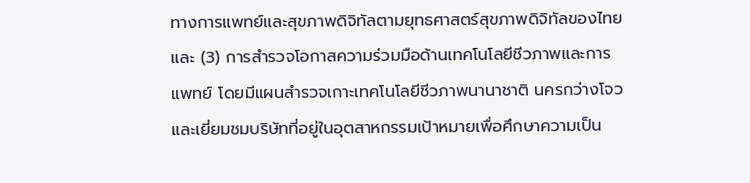ทางการแพทย์และสุขภาพดิจิทัลตามยุทธศาสตร์สุขภาพดิจิทัลของไทย และ (3) การสำรวจโอกาสความร่วมมือด้านเทคโนโลยีชีวภาพและการแพทย์ โดยมีแผนสำรวจเกาะเทคโนโลยีชีวภาพนานาชาติ นครกว่างโจว และเยี่ยมชมบริษัทที่อยู่ในอุตสาหกรรมเป้าหมายเพื่อศึกษาความเป็น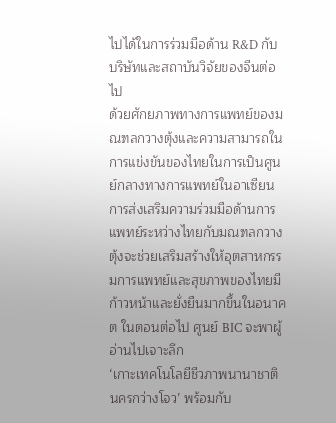ไปได้ในการร่วมมือด้าน R&D กับบริษัทและสถาบันวิจัยของจีนต่อไป
ด้วยศักยภาพทางการแพทย์ของมณฑลกวางตุ้งและความสามารถในการแข่งขันของไทยในการเป็นศูนย์กลางทางการแพทย์ในอาเซียน การส่งเสริมความร่วมมือด้านการแพทย์ระหว่างไทยกับมณฑลกวางตุ้งจะช่วยเสริมสร้างให้อุตสาหกรรมการแพทย์และสุขภาพของไทยมีก้าวหน้าและยั่งยืนมากขึ้นในอนาคต ในตอนต่อไป ศูนย์ BIC จะพาผู้อ่านไปเจาะลึก
‘เกาะเทคโนโลยีชีวภาพนานาชาติ นครกว่างโจว’ พร้อมกับ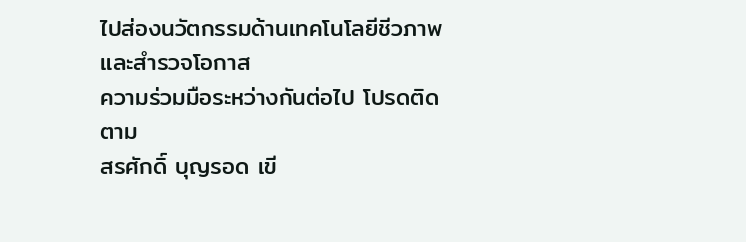ไปส่องนวัตกรรมด้านเทคโนโลยีชีวภาพ และสำรวจโอกาส
ความร่วมมือระหว่างกันต่อไป โปรดติดตาม
สรศักดิ์ บุญรอด เขี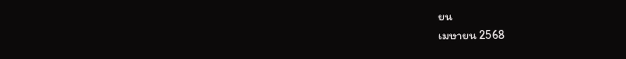ยน
เมษายน 2568